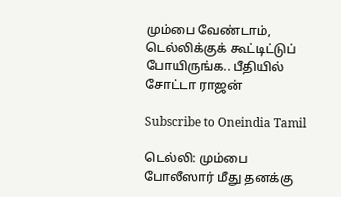மும்பை வேண்டாம், டெல்லிக்குக் கூட்டிட்டுப் போயிருங்க.. பீதியில் சோட்டா ராஜன்

Subscribe to Oneindia Tamil

டெல்லி: மும்பை போலீஸார் மீது தனக்கு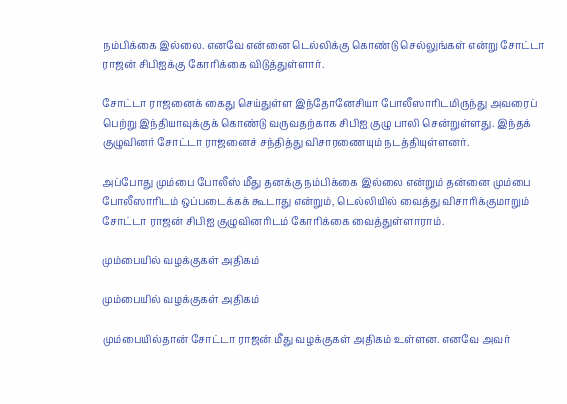நம்பிக்கை இல்லை. எனவே என்னை டெல்லிக்கு கொண்டு செல்லுங்கள் என்று சோட்டா ராஜன் சிபிஐக்கு கோரிக்கை விடுத்துள்ளார்.

சோட்டா ராஜனைக் கைது செய்துள்ள இந்தோனேசியா போலீஸாரிடமிருந்து அவரைப் பெற்று இந்தியாவுக்குக் கொண்டு வருவதற்காக சிபிஐ குழு பாலி சென்றுள்ளது. இந்தக் குழுவினர் சோட்டா ராஜனைச் சந்தித்து விசாரணையும் நடத்தியுள்ளனர்.

அப்போது மும்பை போலீஸ் மீது தனக்கு நம்பிக்கை இல்லை என்றும் தன்னை மும்பை போலீஸாரிடம் ஒப்படைக்கக் கூடாது என்றும், டெல்லியில் வைத்து விசாரிக்குமாறும் சோட்டா ராஜன் சிபிஐ குழுவினரிடம் கோரிக்கை வைத்துள்ளாராம்.

மும்பையில் வழக்குகள் அதிகம்

மும்பையில் வழக்குகள் அதிகம்

மும்பையில்தான் சோட்டா ராஜன் மீது வழக்குகள் அதிகம் உள்ளன. எனவே அவர்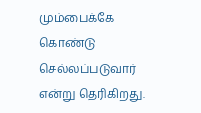மும்பைக்கே கொண்டு செல்லப்படுவார் என்று தெரிகிறது.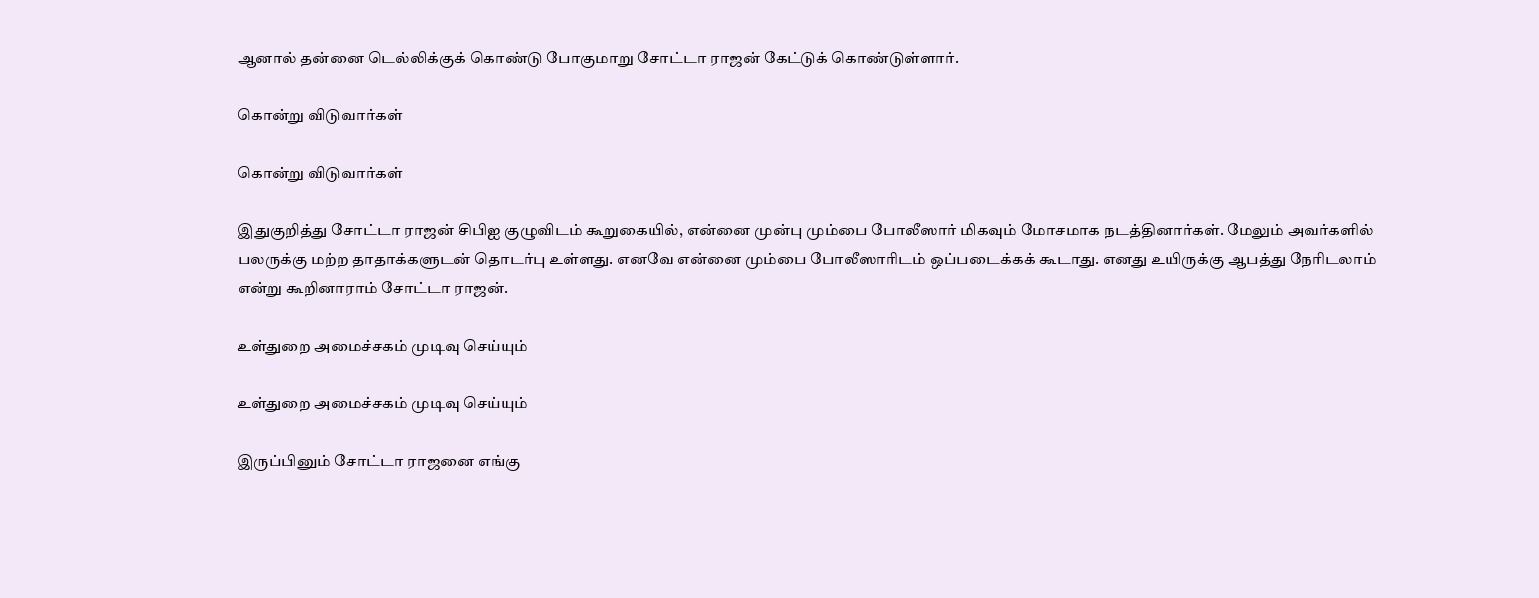ஆனால் தன்னை டெல்லிக்குக் கொண்டு போகுமாறு சோட்டா ராஜன் கேட்டுக் கொண்டுள்ளார்.

கொன்று விடுவார்கள்

கொன்று விடுவார்கள்

இதுகுறித்து சோட்டா ராஜன் சிபிஐ குழுவிடம் கூறுகையில், என்னை முன்பு மும்பை போலீஸார் மிகவும் மோசமாக நடத்தினார்கள். மேலும் அவர்களில் பலருக்கு மற்ற தாதாக்களுடன் தொடர்பு உள்ளது. எனவே என்னை மும்பை போலீஸாரிடம் ஒப்படைக்கக் கூடாது. எனது உயிருக்கு ஆபத்து நேரிடலாம் என்று கூறினாராம் சோட்டா ராஜன்.

உள்துறை அமைச்சகம் முடிவு செய்யும்

உள்துறை அமைச்சகம் முடிவு செய்யும்

இருப்பினும் சோட்டா ராஜனை எங்கு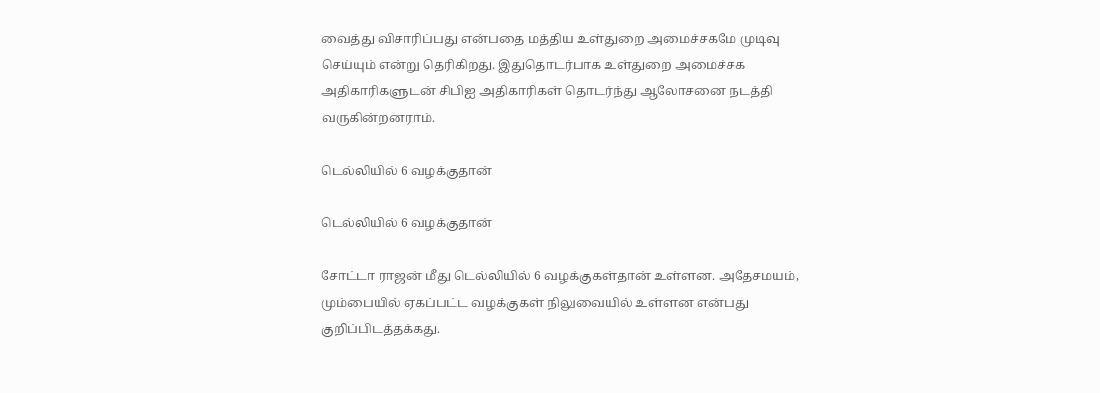வைத்து விசாரிப்பது என்பதை மத்திய உள்துறை அமைச்சகமே முடிவு செய்யும் என்று தெரிகிறது. இதுதொடர்பாக உள்துறை அமைச்சக அதிகாரிகளுடன் சிபிஐ அதிகாரிகள் தொடர்ந்து ஆலோசனை நடத்தி வருகின்றனராம்.

டெல்லியில் 6 வழக்குதான்

டெல்லியில் 6 வழக்குதான்

சோட்டா ராஜன் மீது டெல்லியில் 6 வழக்குகள்தான் உள்ளன. அதேசமயம், மும்பையில் ஏகப்பட்ட வழக்குகள் நிலுவையில் உள்ளன என்பது குறிப்பிடத்தக்கது.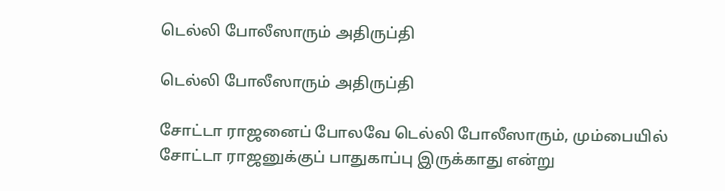டெல்லி போலீஸாரும் அதிருப்தி

டெல்லி போலீஸாரும் அதிருப்தி

சோட்டா ராஜனைப் போலவே டெல்லி போலீஸாரும், மும்பையில் சோட்டா ராஜனுக்குப் பாதுகாப்பு இருக்காது என்று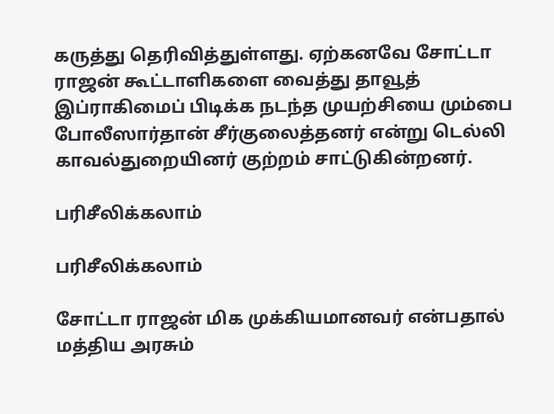கருத்து தெரிவித்துள்ளது. ஏற்கனவே சோட்டா ராஜன் கூட்டாளிகளை வைத்து தாவூத் இப்ராகிமைப் பிடிக்க நடந்த முயற்சியை மும்பை போலீஸார்தான் சீர்குலைத்தனர் என்று டெல்லி காவல்துறையினர் குற்றம் சாட்டுகின்றனர்.

பரிசீலிக்கலாம்

பரிசீலிக்கலாம்

சோட்டா ராஜன் மிக முக்கியமானவர் என்பதால் மத்திய அரசும்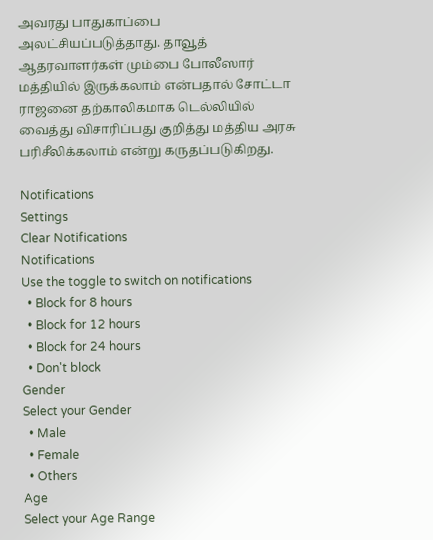அவரது பாதுகாப்பை அலட்சியப்படுத்தாது. தாவூத் ஆதரவாளர்கள் மும்பை போலீஸார் மத்தியில் இருக்கலாம் என்பதால் சோட்டா ராஜனை தற்காலிகமாக டெல்லியில் வைத்து விசாரிப்பது குறித்து மத்திய அரசு பரிசீலிக்கலாம் என்று கருதப்படுகிறது.

Notifications
Settings
Clear Notifications
Notifications
Use the toggle to switch on notifications
  • Block for 8 hours
  • Block for 12 hours
  • Block for 24 hours
  • Don't block
Gender
Select your Gender
  • Male
  • Female
  • Others
Age
Select your Age Range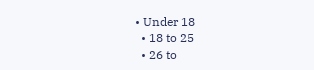• Under 18
  • 18 to 25
  • 26 to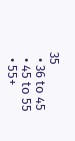35
  • 36 to 45
  • 45 to 55
  • 55+